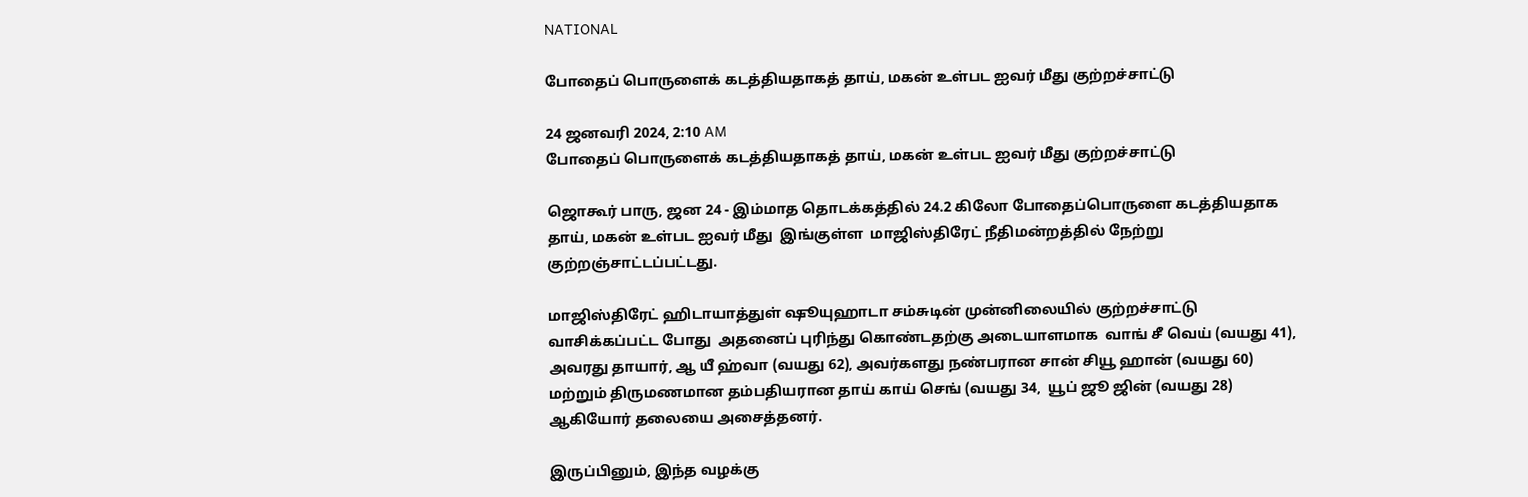NATIONAL

போதைப் பொருளைக் கடத்தியதாகத் தாய், மகன் உள்பட ஐவர் மீது குற்றச்சாட்டு

24 ஜனவரி 2024, 2:10 AM
போதைப் பொருளைக் கடத்தியதாகத் தாய், மகன் உள்பட ஐவர் மீது குற்றச்சாட்டு

ஜொகூர் பாரு, ஜன 24 - இம்மாத தொடக்கத்தில் 24.2 கிலோ போதைப்பொருளை கடத்தியதாக தாய், மகன் உள்பட ஐவர் மீது  இங்குள்ள  மாஜிஸ்திரேட் நீதிமன்றத்தில் நேற்று குற்றஞ்சாட்டப்பட்டது.

மாஜிஸ்திரேட் ஹிடாயாத்துள் ஷூயுஹாடா சம்சுடின் முன்னிலையில் குற்றச்சாட்டு வாசிக்கப்பட்ட போது  அதனைப் புரிந்து கொண்டதற்கு அடையாளமாக  வாங் சீ வெய் (வயது 41),  அவரது தாயார், ஆ யீ ஹ்வா (வயது 62), அவர்களது நண்பரான சான் சியூ ஹான் (வயது 60) மற்றும் திருமணமான தம்பதியரான தாய் காய் செங் (வயது 34,  யூப் ஜூ ஜின் (வயது 28) ஆகியோர் தலையை அசைத்தனர்.

இருப்பினும், இந்த வழக்கு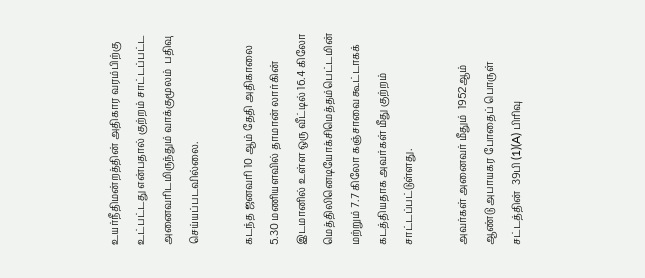உயர்நீதிமன்றத்தின் அதிகார வரம்பிற்கு உட்பட்டது என்பதால் குற்றம் சாட்டப்பட்ட அனைவரிடமிருந்தும் வாக்குமூலம்  பதிவு செய்யப்படவில்லை.

கடந்த ஜனவரி 10 ஆம் தேதி அதிகாலை 5.30 மணியளவில் தாமான் லார்கின் இடமானில் உள்ள ஒரு வீட்டில் 16.4 கிலோ மெத்திலினெடியோக்சிமெத்தம்பெட்டமின் மற்றும் 7.7 கிலோ கஞ்சாவை கூட்டாகக் கடத்தியதாக அவர்கள் மீது குற்றம் சாட்டப்பட்டுள்ளது.

அவர்கள் அனைவர் மீதும்  1952ஆம் ஆண்டு அபாயகர போதைப் பொருள் சட்டத்தின்  39பி (1)(A) பிரிவு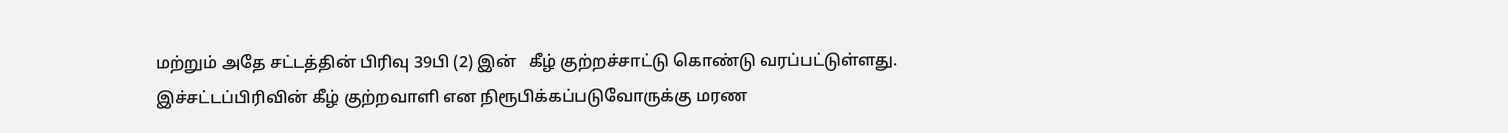மற்றும் அதே சட்டத்தின் பிரிவு 39பி (2) இன்   கீழ் குற்றச்சாட்டு கொண்டு வரப்பட்டுள்ளது. இச்சட்டப்பிரிவின் கீழ் குற்றவாளி என நிரூபிக்கப்படுவோருக்கு மரண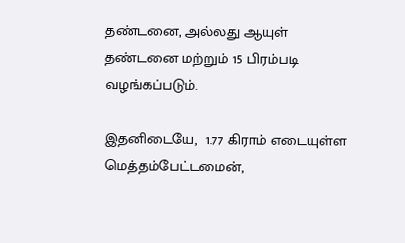தண்டனை, அல்லது ஆயுள் தண்டனை மற்றும் 15 பிரம்படி வழங்கப்படும்.

இதனிடையே,  1.77 கிராம் எடையுள்ள மெத்தம்பேட்டமைன்,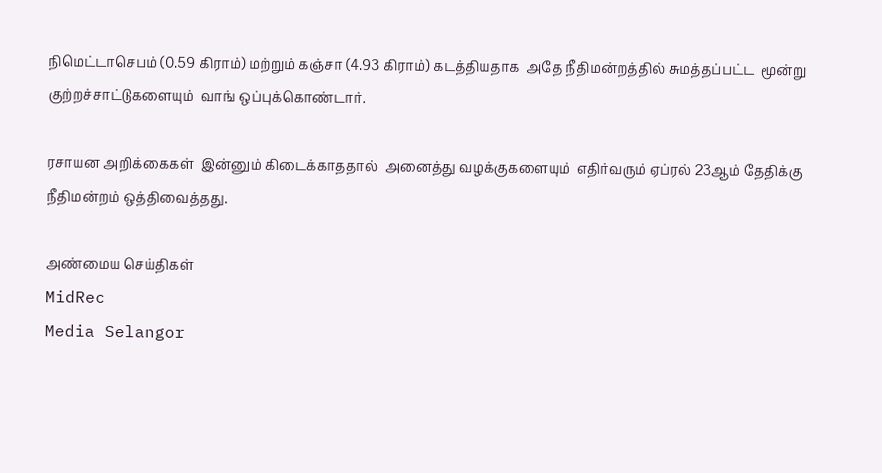நிமெட்டாசெபம் (0.59 கிராம்) மற்றும் கஞ்சா (4.93 கிராம்) கடத்தியதாக  அதே நீதிமன்றத்தில் சுமத்தப்பட்ட  மூன்று குற்றச்சாட்டுகளையும்  வாங் ஒப்புக்கொண்டார்.

ரசாயன அறிக்கைகள்  இன்னும் கிடைக்காததால்  அனைத்து வழக்குகளையும்  எதிர்வரும் ஏப்ரல் 23ஆம் தேதிக்கு  நீதிமன்றம் ஒத்திவைத்தது.

அண்மைய செய்திகள்
MidRec
Media Selangor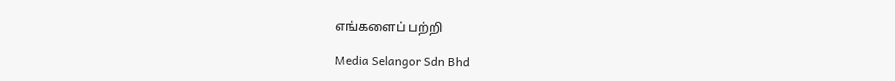எங்களைப் பற்றி

Media Selangor Sdn Bhd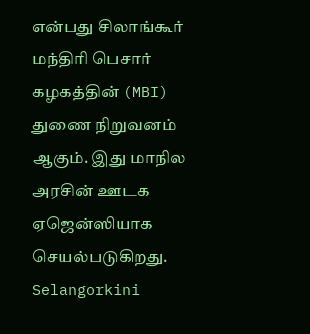என்பது சிலாங்கூர் மந்திரி பெசார் கழகத்தின் (MBI) துணை நிறுவனம் ஆகும். இது மாநில அரசின் ஊடக ஏஜென்ஸியாக செயல்படுகிறது. Selangorkini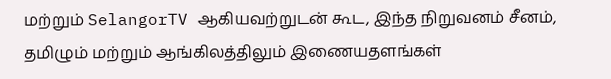மற்றும் SelangorTV ஆகியவற்றுடன் கூட, இந்த நிறுவனம் சீனம், தமிழும் மற்றும் ஆங்கிலத்திலும் இணையதளங்கள்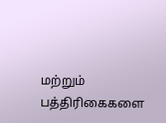மற்றும் பத்திரிகைகளை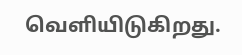வெளியிடுகிறது.